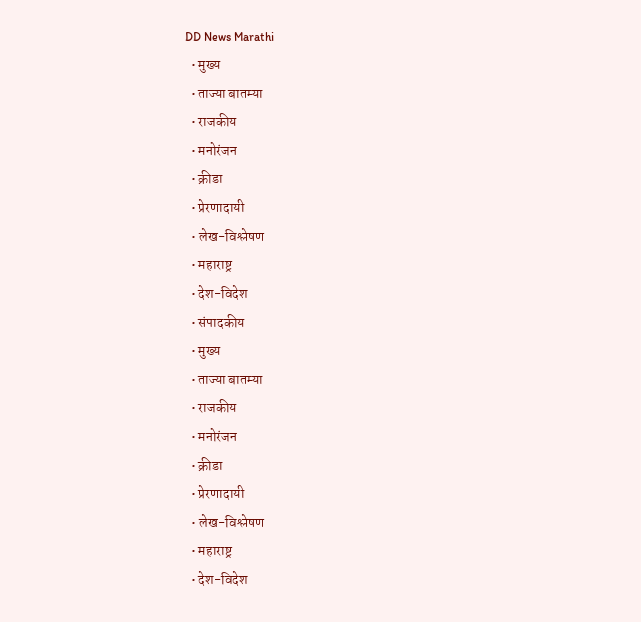DD News Marathi
  • मुख्य
  • ताज्या बातम्या
  • राजकीय
  • मनोरंजन
  • क्रीडा
  • प्रेरणादायी
  • लेख-विश्लेषण
  • महाराष्ट्र
  • देश-विदेश
  • संपादकीय
  • मुख्य
  • ताज्या बातम्या
  • राजकीय
  • मनोरंजन
  • क्रीडा
  • प्रेरणादायी
  • लेख-विश्लेषण
  • महाराष्ट्र
  • देश-विदेश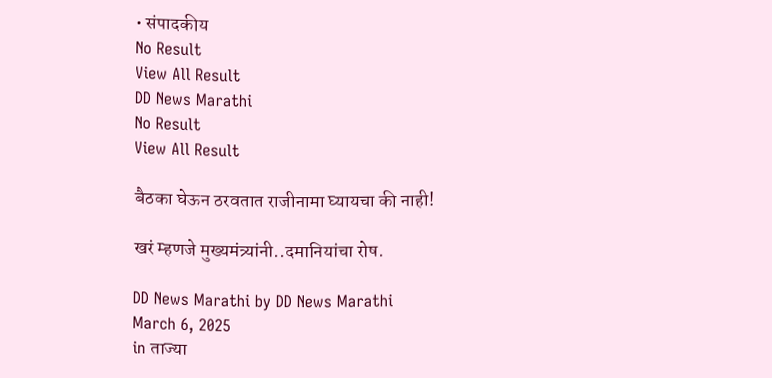• संपादकीय
No Result
View All Result
DD News Marathi
No Result
View All Result

बैठका घेऊन ठरवतात राजीनामा घ्यायचा की नाही!

खरं म्हणजे मुख्यमंत्र्यांनी..दमानियांचा रोष.

DD News Marathi by DD News Marathi
March 6, 2025
in ताज्या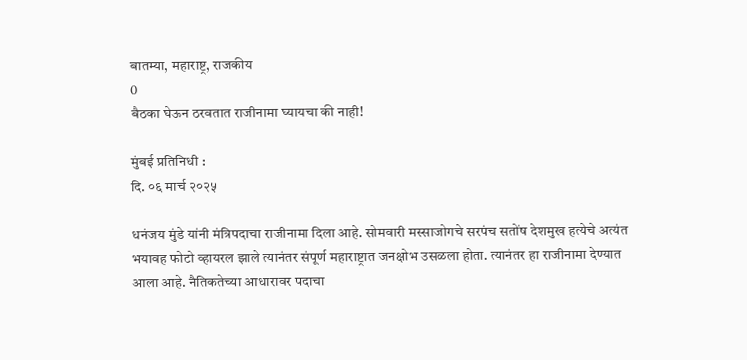बातम्या, महाराष्ट्र, राजकीय
0
बैठका घेऊन ठरवतात राजीनामा घ्यायचा की नाही!

मुंबई प्रतिनिधी :
दि. ०६ मार्च २०२५

धनंजय मुंडे यांनी मंत्रि‍पदाचा राजीनामा दिला आहे. सोमवारी मस्साजोगचे सरपंच सतोंष देशमुख हत्येचे अत्यंत भयावह फोटो व्हायरल झाले त्यानंतर संपूर्ण महाराष्ट्रात जनक्षोभ उसळला होता. त्यानंतर हा राजीनामा देण्यात आला आहे. नैतिकतेच्या आधारावर पदाचा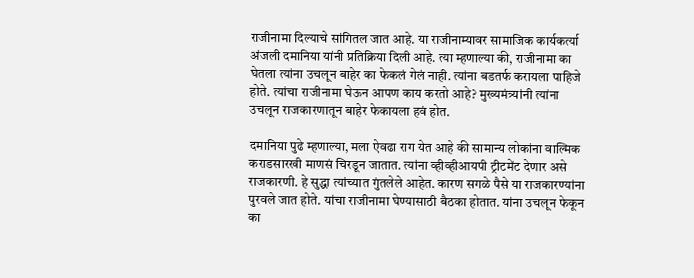राजीनामा दिल्याचे सांगितल जात आहे. या राजीनाम्यावर सामाजिक कार्यकर्त्या अंजली दमानिया यांनी प्रतिक्रिया दिली आहे. त्या म्हणाल्या की, राजीनामा का घेतला त्यांना उचलून बाहेर का फेकलं गेलं नाही. त्यांना बडतर्फ करायला पाहिजे होते. त्यांचा राजीनामा घेऊन आपण काय करतो आहे? मुख्यमंत्र्यांनी त्यांना उचलून राजकारणातून बाहेर फेकायला हवं होत.

दमानिया पुढे म्हणाल्या, मला ऐवढा राग येत आहे की सामान्य लोकांना वाल्मिक कराडसारखी माणसं चिरडून जातात. त्यांना व्हीव्हीआयपी ट्रीटमेंट देणार असे राजकारणी. हे सुद्धा त्यांच्यात गुंतलेले आहेत. कारण सगळे पैसे या राजकारण्यांना पुरवले जात होते. यांचा राजीनामा घेण्यासाठी बैठका होतात. यांना उचलून फेकून का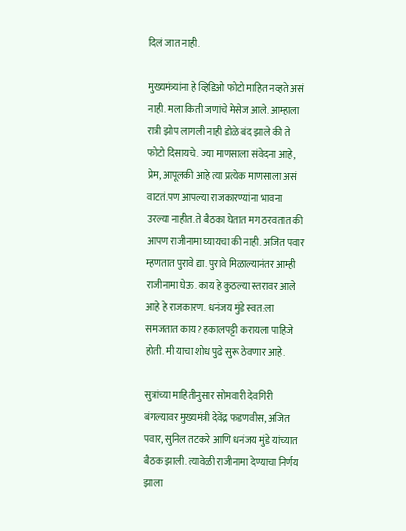दिलं जात नाही.

मुख्यमंत्र्यांना हे व्हिडिओ फोटो माहित नव्हते असं नाही. मला किती जणांचे मेसेज आले. आम्हाला रात्री झोप लागली नाही डोळे बंद झाले की ते फोटो दिसायचे. ज्या माणसाला संवेदना आहे, प्रेम, आपूलकी आहे त्या प्रत्येक माणसाला असं वाटतं.पण आपल्या राजकारण्यांना भावना उरल्या नाहीत. ते बैठका घेतात मग ठरवतात की आपण राजीनामा घ्यायचा की नाही. अजित पवार म्हणतात पुरावे द्या. पुरावे मिळाल्यानंतर आम्ही राजीनामा घेऊ. काय हे कुठल्या स्तरावर आले आहे हे राजकारण. धनंजय मुंडे स्वत:ला समजतात काय? हकालपट्टी करायला पाहिजे होती. मी याचा शोध पुढे सुरू ठेवणार आहे.

सुत्रांच्या माहितीनुसार सोमवारी देवगिरी बंगल्यावर मुख्यमंत्री देवेंद्र फडणवीस, अजित पवार, सुनिल तटकरे आणि धनंजय मुंडे यांच्यात बैठक झाली. त्यावेळी राजीनामा देण्याचा निर्णय झाला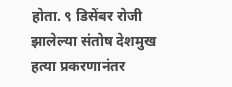होता. ९ डिसेंबर रोजी झालेल्या संतोष देशमुख हत्या प्रकरणानंतर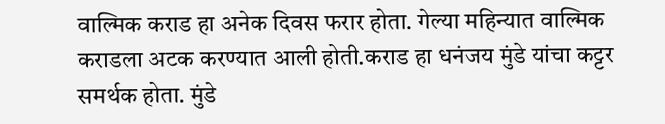वाल्मिक कराड हा अनेक दिवस फरार होता. गेल्या महिन्यात वाल्मिक कराडला अटक करण्यात आली होती.कराड हा धनंजय मुंडे यांचा कट्टर समर्थक होता. मुंडे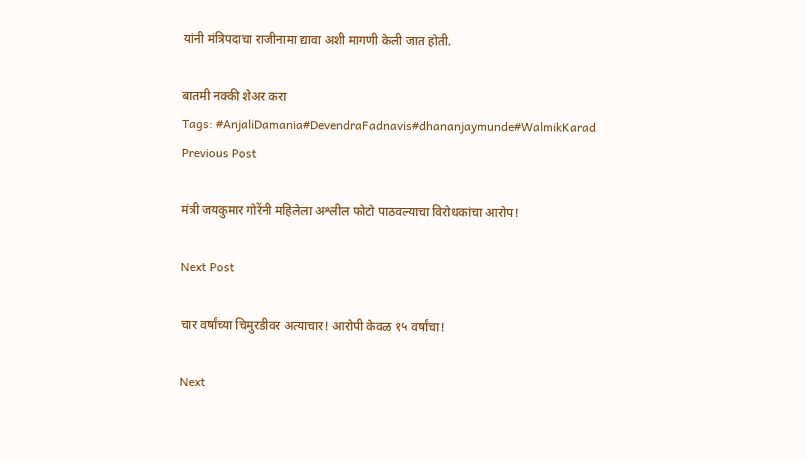यांनी मंत्रि‍पदाचा राजीनामा द्यावा अशी मागणी केली जात होती.

बातमी नक्की शेअर करा
Tags: #AnjaliDamania#DevendraFadnavis#dhananjaymunde#WalmikKarad
Previous Post

मंत्री जयकुमार गोरेंनी महिलेला अश्लील फोटो पाठवल्याचा विरोधकांचा आरोप!

Next Post

चार वर्षांच्या चिमुरडीवर अत्याचार! आरोपी केवळ १५ वर्षांचा!

Next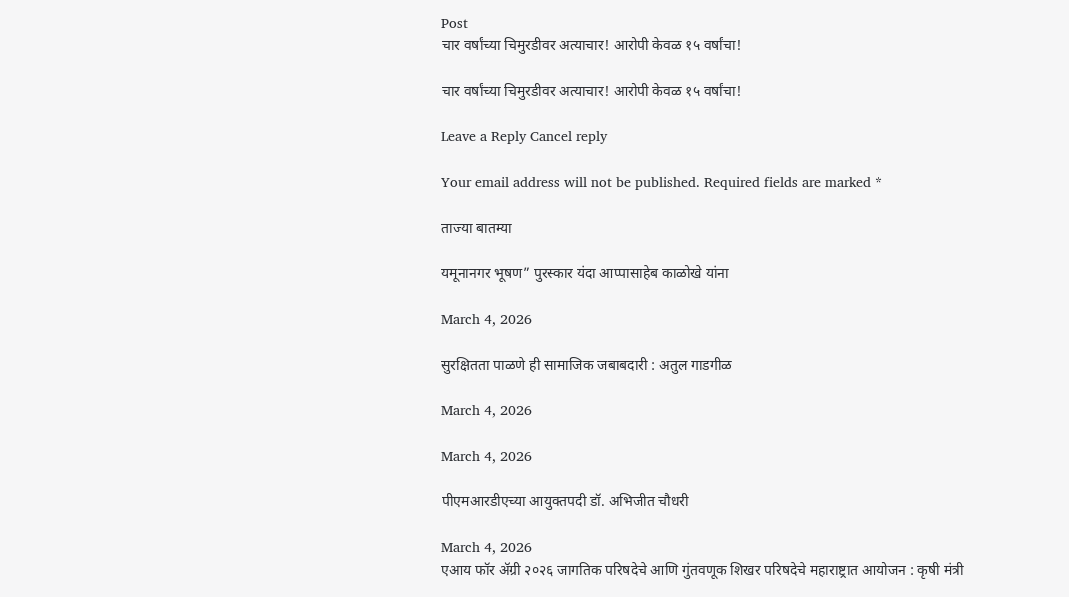Post
चार वर्षांच्या चिमुरडीवर अत्याचार! आरोपी केवळ १५ वर्षांचा!

चार वर्षांच्या चिमुरडीवर अत्याचार! आरोपी केवळ १५ वर्षांचा!

Leave a Reply Cancel reply

Your email address will not be published. Required fields are marked *

ताज्या बातम्या

यमूनानगर भूषण” पुरस्कार यंदा आप्पासाहेब काळोखे यांना

March 4, 2026

सुरक्षितता पाळणे ही सामाजिक जबाबदारी : अतुल गाडगीळ

March 4, 2026

March 4, 2026

पीएमआरडीएच्या आयुक्तपदी डॉ. अभिजीत चौधरी

March 4, 2026
एआय फॉर ॲग्री २०२६ जागतिक परिषदेचे आणि गुंतवणूक शिखर परिषदेचे महाराष्ट्रात आयोजन : कृषी मंत्री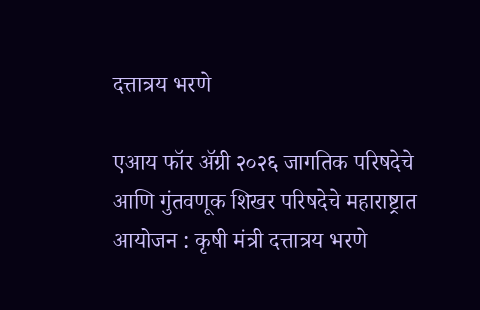दत्तात्रय भरणे

एआय फॉर ॲग्री २०२६ जागतिक परिषदेचे आणि गुंतवणूक शिखर परिषदेचे महाराष्ट्रात आयोजन : कृषी मंत्री दत्तात्रय भरणे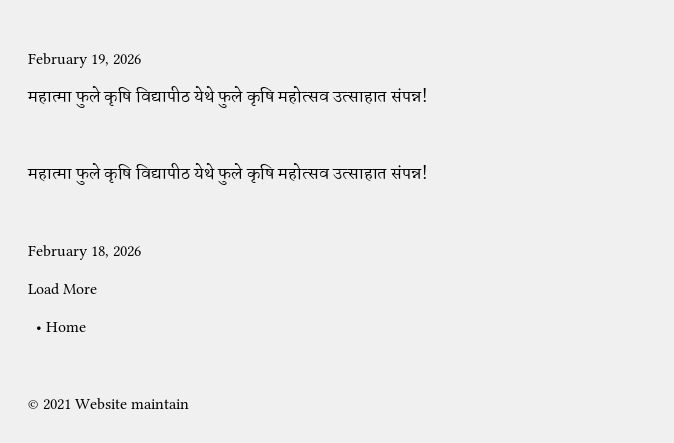February 19, 2026
महात्मा फुले कृषि विद्यापीठ येथे फुले कृषि महोत्सव उत्साहात संपन्न!

महात्मा फुले कृषि विद्यापीठ येथे फुले कृषि महोत्सव उत्साहात संपन्न!

February 18, 2026
Load More
  • Home

© 2021 Website maintain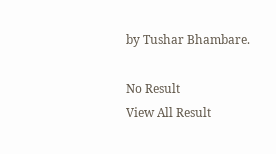by Tushar Bhambare.

No Result
View All Result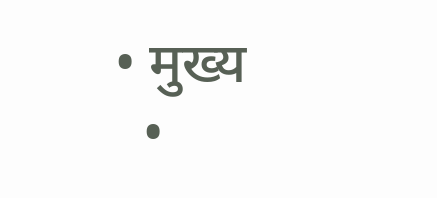• मुख्य
  •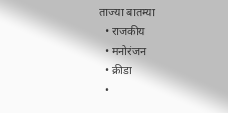ताज्या बातम्या
  • राजकीय
  • मनोरंजन
  • क्रीडा
  •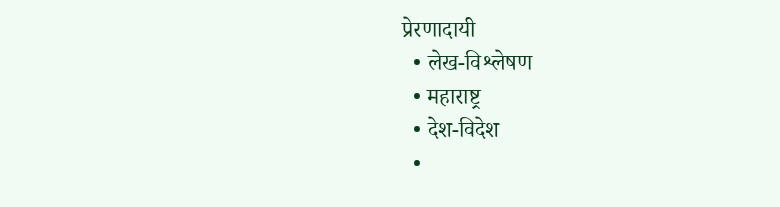प्रेरणादायी
  • लेख-विश्लेषण
  • महाराष्ट्र
  • देश-विदेश
  •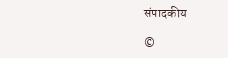संपादकीय

©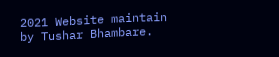2021 Website maintain by Tushar Bhambare.